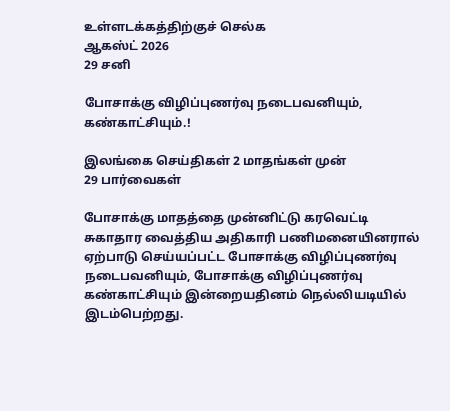உள்ளடக்கத்திற்குச் செல்க
ஆகஸ்ட் 2026
29 சனி

போசாக்கு விழிப்புணர்வு நடைபவனியும், கண்காட்சியும்.!

இலங்கை செய்திகள் 2 மாதங்கள் முன்
29 பார்வைகள்

போசாக்கு மாதத்தை முன்னிட்டு கரவெட்டி சுகாதார வைத்திய அதிகாரி பணிமனையினரால் ஏற்பாடு செய்யப்பட்ட போசாக்கு விழிப்புணர்வு நடைபவனியும், போசாக்கு விழிப்புணர்வு கண்காட்சியும் இன்றையதினம் நெல்லியடியில் இடம்பெற்றது.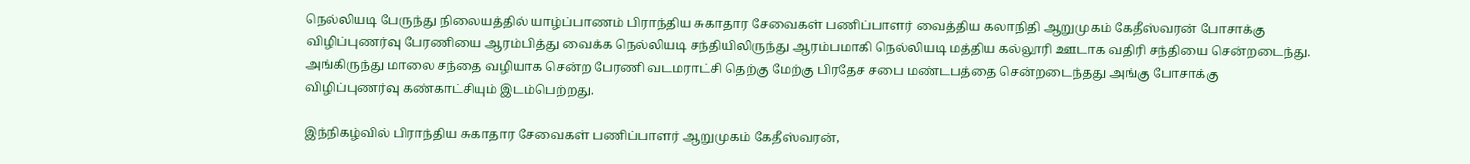நெல்லியடி பேருந்து நிலையத்தில் யாழ்ப்பாணம் பிராந்திய சுகாதார சேவைகள் பணிப்பாளர் வைத்திய கலாநிதி ஆறுமுகம் கேதீஸ்வரன் போசாக்கு விழிப்புணர்வு பேரணியை ஆரம்பித்து வைக்க நெல்லியடி சந்தியிலிருந்து ஆரம்பமாகி நெல்லியடி மத்திய கல்லூரி ஊடாக வதிரி சந்தியை சென்றடைந்து. அங்கிருந்து மாலை சந்தை வழியாக சென்ற பேரணி வடமராட்சி தெற்கு மேற்கு பிரதேச சபை மண்டபத்தை சென்றடைந்தது அங்கு போசாக்கு விழிப்புணர்வு கண்காட்சியும் இடம்பெற்றது.

இந்நிகழ்வில் பிராந்திய சுகாதார சேவைகள் பணிப்பாளர் ஆறுமுகம் கேதீஸ்வரன்,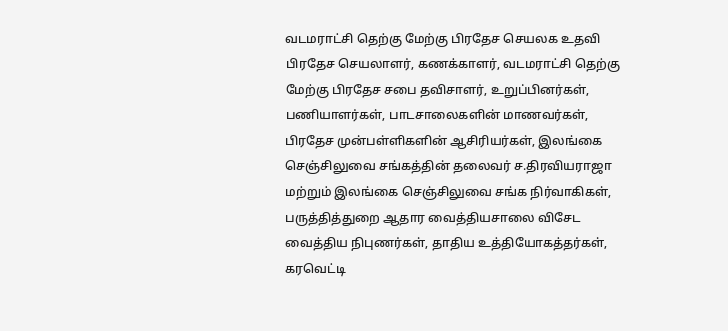வடமராட்சி தெற்கு மேற்கு பிரதேச செயலக உதவி பிரதேச செயலாளர், கணக்காளர், வடமராட்சி தெற்கு மேற்கு பிரதேச சபை தவிசாளர், உறுப்பினர்கள், பணியாளர்கள், பாடசாலைகளின் மாணவர்கள், பிரதேச முன்பள்ளிகளின் ஆசிரியர்கள், இலங்கை செஞ்சிலுவை சங்கத்தின் தலைவர் ச.திரவியராஜா மற்றும் இலங்கை செஞ்சிலுவை சங்க நிர்வாகிகள், பருத்தித்துறை ஆதார வைத்தியசாலை விசேட வைத்திய நிபுணர்கள், தாதிய உத்தியோகத்தர்கள், கரவெட்டி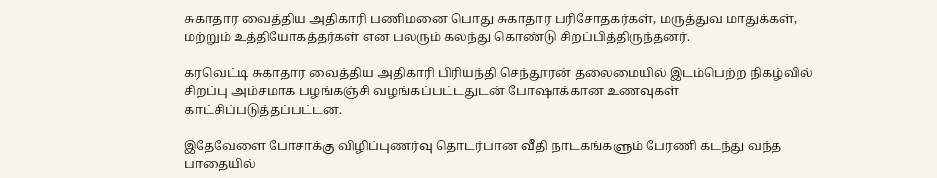சுகாதார வைத்திய அதிகாரி பணிமனை பொது சுகாதார பரிசோதகர்கள், மருத்துவ மாதுக்கள், மற்றும் உத்தியோகத்தர்கள் என பலரும் கலந்து கொண்டு சிறப்பித்திருந்தனர்.

கரவெட்டி சுகாதார வைத்திய அதிகாரி பிரியந்தி செந்தூரன் தலைமையில் இடம்பெற்ற நிகழ்வில் சிறப்பு அம்சமாக பழங்கஞ்சி வழங்கப்பட்டதுடன் போஷாக்கான உணவுகள் காட்சிப்படுத்தப்பட்டன.

இதேவேளை போசாக்கு விழிப்புணர்வு தொடர்பான வீதி நாடகங்களும் பேரணி கடந்து வந்த பாதையில்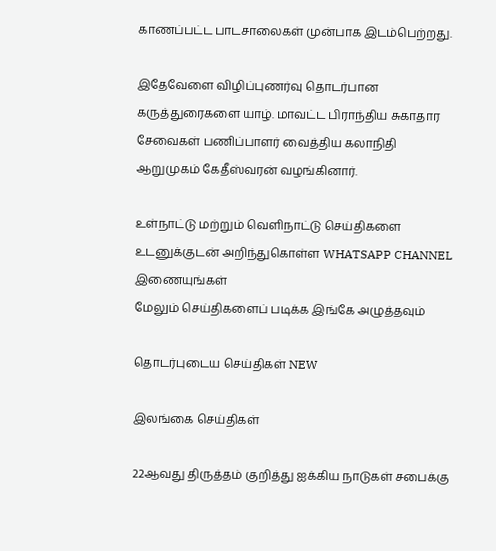காணப்பட்ட பாடசாலைகள் முன்பாக இடம்பெற்றது.

இதேவேளை விழிப்புணர்வு தொடர்பான கருத்துரைகளை யாழ். மாவட்ட பிராந்திய சுகாதார சேவைகள் பணிப்பாளர் வைத்திய கலாநிதி ஆறுமுகம் கேதீஸ்வரன் வழங்கினார்.

உள்நாட்டு மற்றும் வெளிநாட்டு செய்திகளை உடனுக்குடன் அறிந்துகொள்ள WHATSAPP CHANNEL இணையுங்கள்
மேலும் செய்திகளைப் படிக்க இங்கே அழுத்தவும்

தொடர்புடைய செய்திகள் NEW

இலங்கை செய்திகள்

22ஆவது திருத்தம் குறித்து ஐக்கிய நாடுகள் சபைக்கு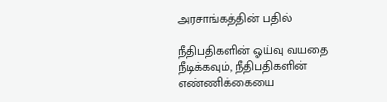அரசாங்கத்தின் பதில்

நீதிபதிகளின் ஓய்வு வயதை நீடிக்கவும், நீதிபதிகளின் எண்ணிக்கையை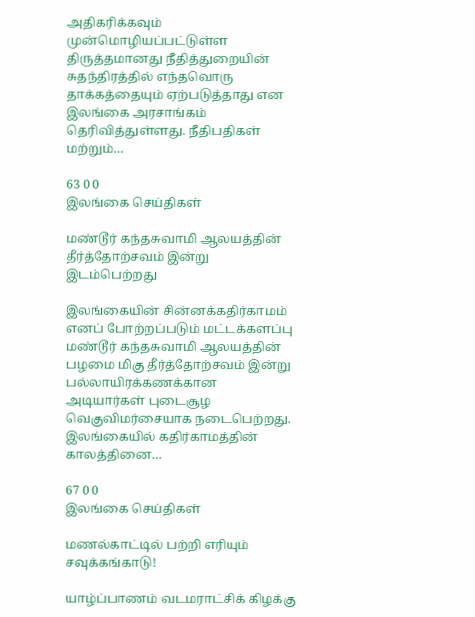அதிகரிக்கவும் முன்மொழியப்பட்டுள்ள திருத்தமானது நீதித்துறையின் சுதந்திரத்தில் எந்தவொரு தாக்கத்தையும் ஏற்படுத்தாது என இலங்கை அரசாங்கம் தெரிவித்துள்ளது. நீதிபதிகள் மற்றும்…

63 0 0
இலங்கை செய்திகள்

மண்டூர் கந்தசுவாமி ஆலயத்தின் தீர்த்தோற்சவம் இன்று இடம்பெற்றது

இலங்கையின் சின்னக்கதிர்காமம் எனப் போற்றப்படும் மட்டக்களப்பு மண்டூர் கந்தசுவாமி ஆலயத்தின் பழமை மிகு தீர்த்தோற்சவம் இன்று பல்லாயிரக்கணக்கான அடியார்கள் புடைசூழ வெகுவிமர்சையாக நடைபெற்றது. இலங்கையில் கதிர்காமத்தின் காலத்தினை…

67 0 0
இலங்கை செய்திகள்

மணல்காட்டில் பற்றி எரியும் சவுக்கங்காடு!

யாழ்ப்பாணம் வடமராட்சிக் கிழக்கு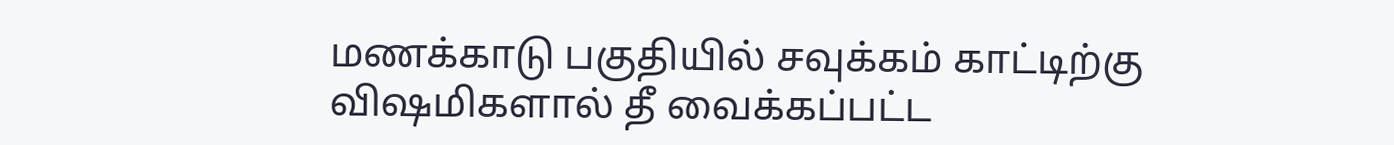மணக்காடு பகுதியில் சவுக்கம் காட்டிற்கு விஷமிகளால் தீ வைக்கப்பட்ட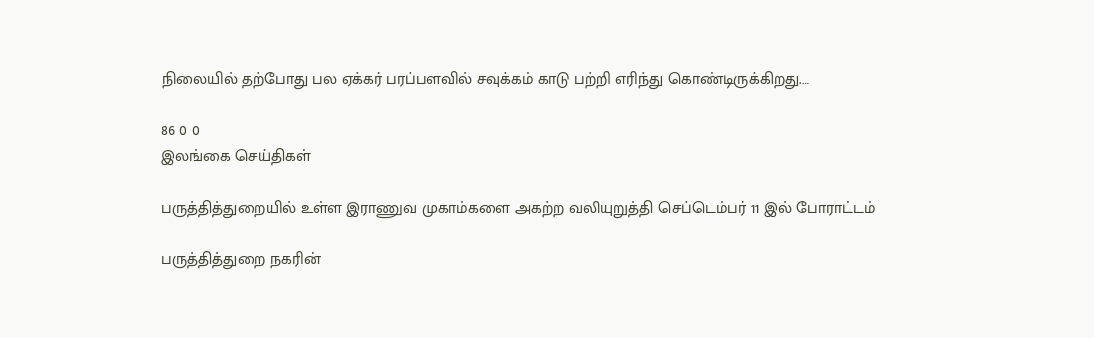நிலையில் தற்போது பல ஏக்கர் பரப்பளவில் சவுக்கம் காடு பற்றி எரிந்து கொண்டிருக்கிறது.…

86 0 0
இலங்கை செய்திகள்

பருத்தித்துறையில் உள்ள இராணுவ முகாம்களை அகற்ற வலியுறுத்தி செப்டெம்பர் 11 இல் போராட்டம்

பருத்தித்துறை நகரின்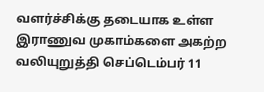வளர்ச்சிக்கு தடையாக உள்ள இராணுவ முகாம்களை அகற்ற வலியுறுத்தி செப்டெம்பர் 11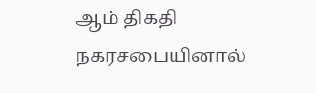ஆம் திகதி நகரசபையினால்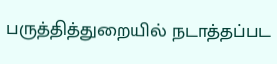பருத்தித்துறையில் நடாத்தப்பட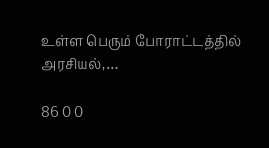உள்ள பெரும் போராட்டத்தில் அரசியல்,…

86 0 0